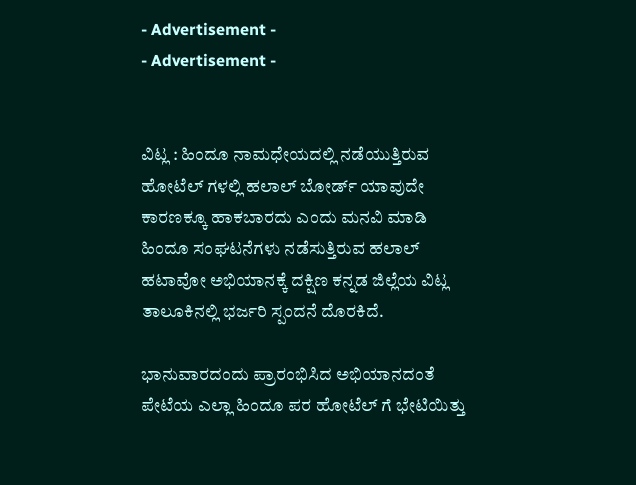- Advertisement -
- Advertisement -


ವಿಟ್ಲ : ಹಿಂದೂ ನಾಮಧೇಯದಲ್ಲಿ ನಡೆಯುತ್ತಿರುವ ಹೋಟೆಲ್ ಗಳಲ್ಲಿ ಹಲಾಲ್ ಬೋರ್ಡ್ ಯಾವುದೇ ಕಾರಣಕ್ಕೂ ಹಾಕಬಾರದು ಎಂದು ಮನವಿ ಮಾಡಿ ಹಿಂದೂ ಸಂಘಟನೆಗಳು ನಡೆಸುತ್ತಿರುವ ಹಲಾಲ್ ಹಟಾವೋ ಅಭಿಯಾನಕ್ಕೆ ದಕ್ಷಿಣ ಕನ್ನಡ ಜಿಲ್ಲೆಯ ವಿಟ್ಲ ತಾಲೂಕಿನಲ್ಲಿ ಭರ್ಜರಿ ಸ್ಪಂದನೆ ದೊರಕಿದೆ.

ಭಾನುವಾರದಂದು ಪ್ರಾರಂಭಿಸಿದ ಅಭಿಯಾನದಂತೆ ಪೇಟೆಯ ಎಲ್ಲಾ ಹಿಂದೂ ಪರ ಹೋಟೆಲ್ ಗೆ ಭೇಟಿಯಿತ್ತು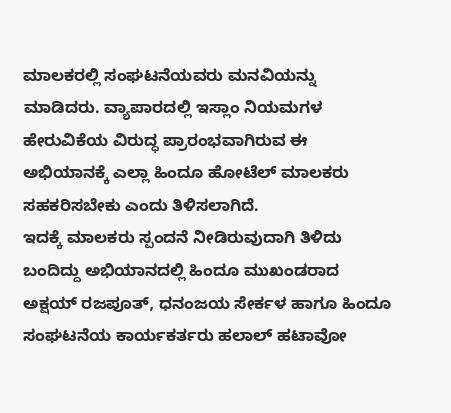ಮಾಲಕರಲ್ಲಿ ಸಂಘಟನೆಯವರು ಮನವಿಯನ್ನು ಮಾಡಿದರು. ವ್ಯಾಪಾರದಲ್ಲಿ ಇಸ್ಲಾಂ ನಿಯಮಗಳ ಹೇರುವಿಕೆಯ ವಿರುದ್ಧ ಪ್ರಾರಂಭವಾಗಿರುವ ಈ ಅಭಿಯಾನಕ್ಕೆ ಎಲ್ಲಾ ಹಿಂದೂ ಹೋಟೆಲ್ ಮಾಲಕರು ಸಹಕರಿಸಬೇಕು ಎಂದು ತಿಳಿಸಲಾಗಿದೆ.
ಇದಕ್ಕೆ ಮಾಲಕರು ಸ್ಪಂದನೆ ನೀಡಿರುವುದಾಗಿ ತಿಳಿದು ಬಂದಿದ್ದು ಅಭಿಯಾನದಲ್ಲಿ ಹಿಂದೂ ಮುಖಂಡರಾದ ಅಕ್ಷಯ್ ರಜಪೂತ್, ಧನಂಜಯ ಸೇರ್ಕಳ ಹಾಗೂ ಹಿಂದೂ ಸಂಘಟನೆಯ ಕಾರ್ಯಕರ್ತರು ಹಲಾಲ್ ಹಟಾವೋ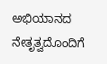ಅಭಿಯಾನದ ನೇತೃತ್ವದೊಂದಿಗೆ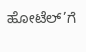ಹೋಟೆಲ್’ಗೆ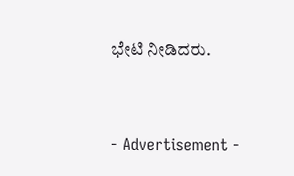ಭೇಟಿ ನೀಡಿದರು.


- Advertisement -